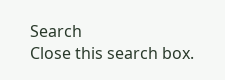Search
Close this search box.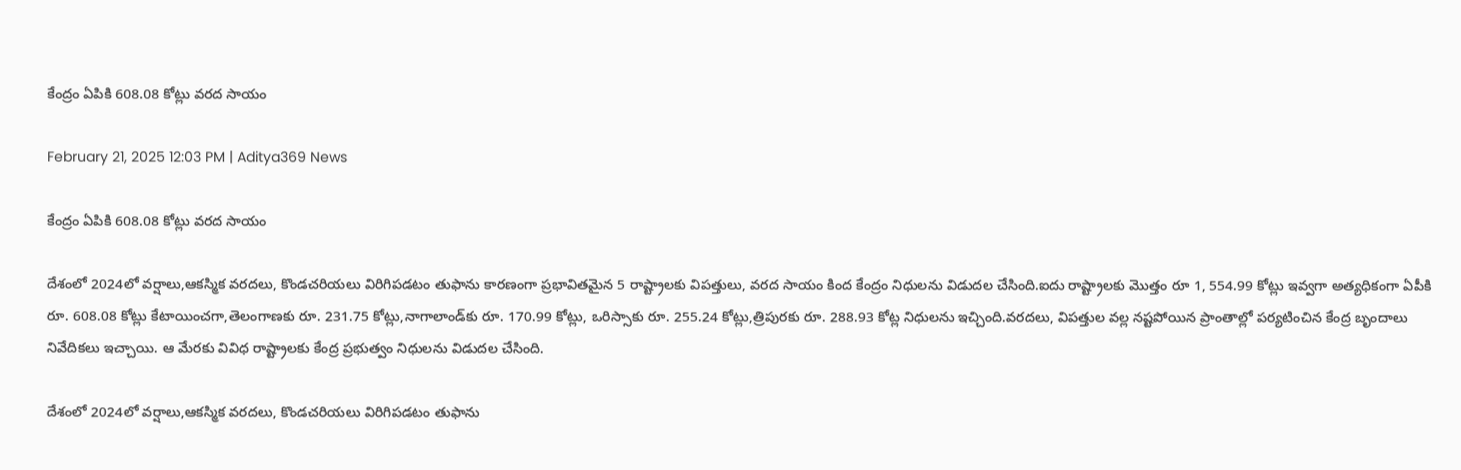కేంద్రం ఏపికి 608.08 కోట్లు వరద సాయం

February 21, 2025 12:03 PM | Aditya369 News

కేంద్రం ఏపికి 608.08 కోట్లు వరద సాయం

దేశంలో 2024లో వర్షాలు,ఆకస్మిక వరదలు, కొండచరియలు విరిగిపడటం తుఫాను కారణంగా ప్రభావితమైన 5 రాష్ట్రాలకు విపత్తులు, వరద సాయం కింద కేంద్రం నిధులను విడుదల చేసింది.ఐదు రాష్ట్రాలకు మొత్తం రూ 1, 554.99 కోట్లు ఇవ్వగా అత్యధికంగా ఏపీకి రూ. 608.08 కోట్లు కేటాయించగా,తెలంగాణకు రూ. 231.75 కోట్లు,నాగాలాండ్‌కు రూ. 170.99 కోట్లు, ఒరిస్సాకు రూ. 255.24 కోట్లు,త్రిపురకు రూ. 288.93 కోట్ల నిధులను ఇచ్చింది.వరదలు, విపత్తుల వల్ల నష్టపోయిన ప్రాంతాల్లో పర్యటించిన కేంద్ర బృందాలు నివేదికలు ఇచ్చాయి. ఆ మేరకు వివిధ రాష్ట్రాలకు కేంద్ర ప్రభుత్వం నిధులను విడుదల చేసింది.

దేశంలో 2024లో వర్షాలు,ఆకస్మిక వరదలు, కొండచరియలు విరిగిపడటం తుఫాను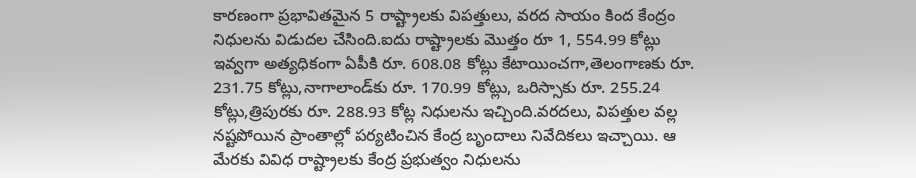కారణంగా ప్రభావితమైన 5 రాష్ట్రాలకు విపత్తులు, వరద సాయం కింద కేంద్రం నిధులను విడుదల చేసింది.ఐదు రాష్ట్రాలకు మొత్తం రూ 1, 554.99 కోట్లు ఇవ్వగా అత్యధికంగా ఏపీకి రూ. 608.08 కోట్లు కేటాయించగా,తెలంగాణకు రూ. 231.75 కోట్లు,నాగాలాండ్‌కు రూ. 170.99 కోట్లు, ఒరిస్సాకు రూ. 255.24 కోట్లు,త్రిపురకు రూ. 288.93 కోట్ల నిధులను ఇచ్చింది.వరదలు, విపత్తుల వల్ల నష్టపోయిన ప్రాంతాల్లో పర్యటించిన కేంద్ర బృందాలు నివేదికలు ఇచ్చాయి. ఆ మేరకు వివిధ రాష్ట్రాలకు కేంద్ర ప్రభుత్వం నిధులను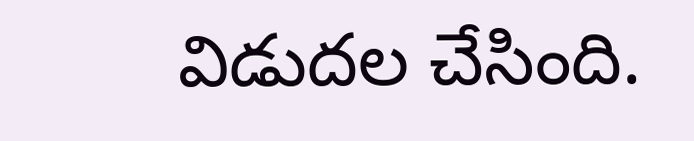విడుదల చేసింది.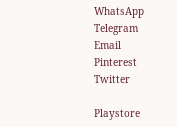WhatsApp
Telegram
Email
Pinterest
Twitter

Playstore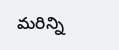మరిన్ని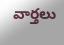వార్తలు